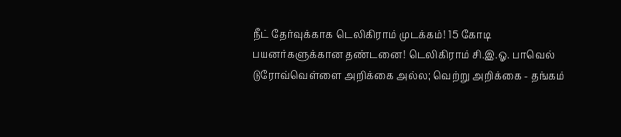நீட் தேர்வுக்காக டெலிகிராம் முடக்கம்! 15 கோடி பயனர்களுக்கான தண்டனை! டெலிகிராம் சி.இ.ஓ. பாவெல் டுரோவ்வெள்ளை அறிக்கை அல்ல; வெற்று அறிக்கை - தங்கம்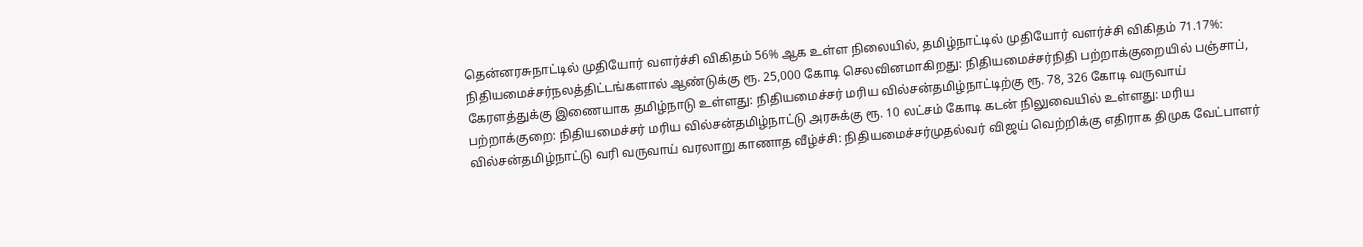தென்னரசுநாட்டில் முதியோர் வளர்ச்சி விகிதம் 56% ஆக உள்ள நிலையில், தமிழ்நாட்டில் முதியோர் வளர்ச்சி விகிதம் 71.17%: நிதியமைச்சர்நலத்திட்டங்களால் ஆண்டுக்கு ரூ. 25,000 கோடி செலவினமாகிறது: நிதியமைச்சர்நிதி பற்றாக்குறையில் பஞ்சாப், கேரளத்துக்கு இணையாக தமிழ்நாடு உள்ளது: நிதியமைச்சர் மரிய வில்சன்தமிழ்நாட்டிற்கு ரூ. 78, 326 கோடி வருவாய் பற்றாக்குறை: நிதியமைச்சர் மரிய வில்சன்தமிழ்நாட்டு அரசுக்கு ரூ. 10 லட்சம் கோடி கடன் நிலுவையில் உள்ளது: மரிய வில்சன்தமிழ்நாட்டு வரி வருவாய் வரலாறு காணாத வீழ்ச்சி: நிதியமைச்சர்முதல்வர் விஜய் வெற்றிக்கு எதிராக திமுக வேட்பாளர்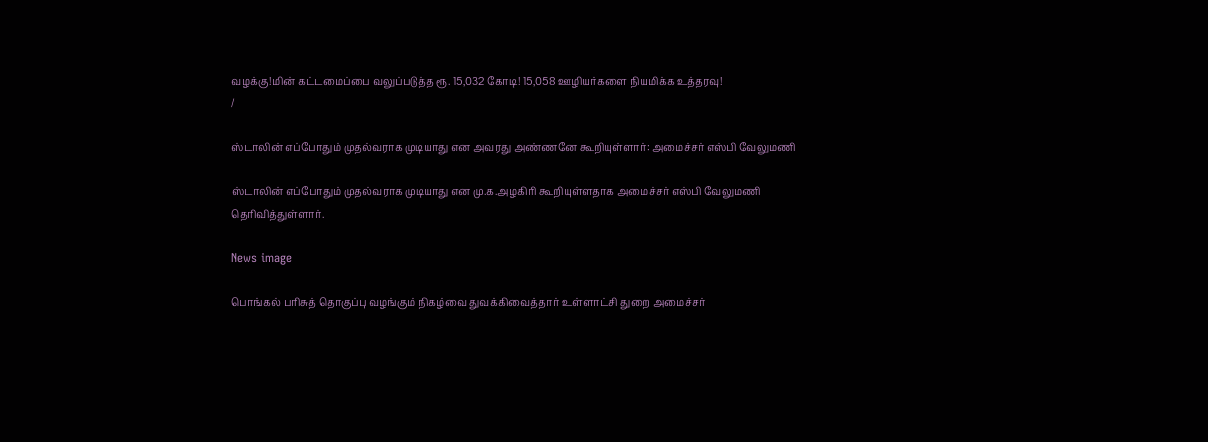வழக்கு!மின் கட்டமைப்பை வலுப்படுத்த ரூ. 15,032 கோடி! 15,058 ஊழியர்களை நியமிக்க உத்தரவு!
/

ஸ்டாலின் எப்போதும் முதல்வராக முடியாது என அவரது அண்ணனே கூறியுள்ளார்: அமைச்சர் எஸ்பி வேலுமணி

ஸ்டாலின் எப்போதும் முதல்வராக முடியாது என மு.க.அழகிரி கூறியுள்ளதாக அமைச்சர் எஸ்பி வேலுமணி தெரிவித்துள்ளார்.

News image

பொங்கல் பரிசுத் தொகுப்பு வழங்கும் நிகழ்வை துவக்கிவைத்தார் உள்ளாட்சி துறை அமைச்சர்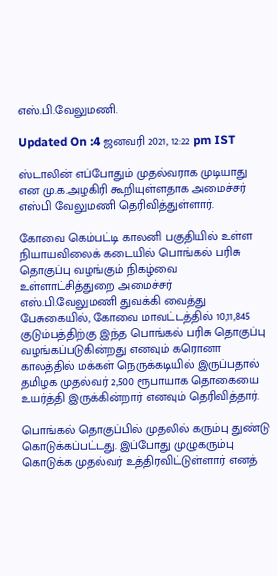எஸ்.பி.வேலுமணி.

Updated On :4 ஜனவரி 2021, 12:22 pm IST

ஸ்டாலின் எப்போதும் முதல்வராக முடியாது என மு.க.அழகிரி கூறியுள்ளதாக அமைச்சர் எஸ்பி வேலுமணி தெரிவித்துள்ளார்.

கோவை கெம்பட்டி காலனி பகுதியில் உள்ள நியாயவிலைக் கடையில் பொங்கல் பரிசு தொகுப்பு வழங்கும் நிகழ்வை உள்ளாட்சித்துறை அமைச்சர் எஸ்.பி.வேலுமணி துவக்கி வைத்து பேசுகையில், கோவை மாவட்டத்தில் 10,11,845 குடும்பத்திற்கு இந்த பொங்கல் பரிசு தொகுப்பு வழங்கப்படுகின்றது எனவும் கரொனா காலத்தில் மக்கள் நெருக்கடியில் இருப்பதால் தமிழக முதல்வர் 2,500 ரூபாயாக தொகையை உயர்த்தி இருக்கின்றார் எனவும் தெரிவித்தார்.

பொங்கல் தொகுப்பில் முதலில் கரும்பு துண்டு கொடுக்கப்பட்டது. இப்போது முழுகரும்பு கொடுக்க முதல்வர் உத்திரவிட்டுள்ளார் எனத்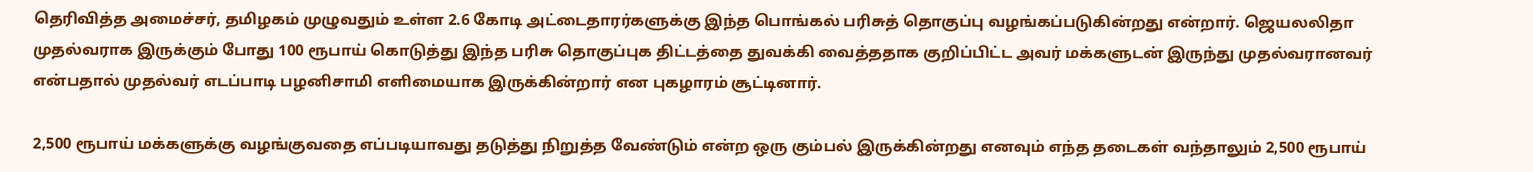தெரிவித்த அமைச்சர், தமிழகம் முழுவதும் உள்ள 2.6 கோடி அட்டைதாரர்களுக்கு இந்த பொங்கல் பரிசுத் தொகுப்பு வழங்கப்படுகின்றது என்றார். ஜெயலலிதா முதல்வராக இருக்கும் போது 100 ரூபாய் கொடுத்து இந்த பரிசு தொகுப்புக திட்டத்தை துவக்கி வைத்ததாக குறிப்பிட்ட அவர் மக்களுடன் இருந்து முதல்வரானவர் என்பதால் முதல்வர் எடப்பாடி பழனிசாமி எளிமையாக இருக்கின்றார் என புகழாரம் சூட்டினார்.

2,500 ரூபாய் மக்களுக்கு வழங்குவதை எப்படியாவது தடுத்து நிறுத்த வேண்டும் என்ற ஒரு கும்பல் இருக்கின்றது எனவும் எந்த தடைகள் வந்தாலும் 2,500 ரூபாய்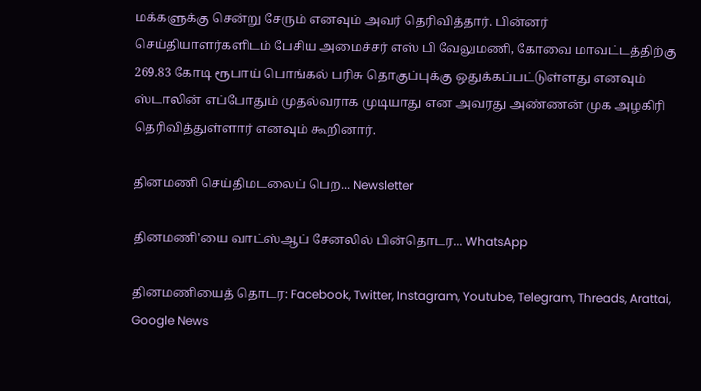மக்களுக்கு சென்று சேரும் எனவும் அவர் தெரிவித்தார். பின்னர் செய்தியாளர்களிடம் பேசிய அமைச்சர் எஸ் பி வேலுமணி, கோவை மாவட்டத்திற்கு 269.83 கோடி ரூபாய் பொங்கல் பரிசு தொகுப்புக்கு ஒதுக்கப்பட்டுள்ளது எனவும் ஸ்டாலின் எப்போதும் முதல்வராக முடியாது என அவரது அண்ணன் முக அழகிரி தெரிவித்துள்ளார் எனவும் கூறினார்.

தினமணி செய்திமடலைப் பெற... Newsletter

தினமணி'யை வாட்ஸ்ஆப் சேனலில் பின்தொடர... WhatsApp

தினமணியைத் தொடர: Facebook, Twitter, Instagram, Youtube, Telegram, Threads, Arattai, Google News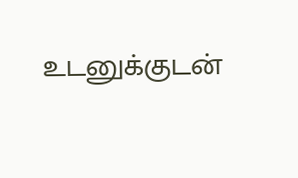உடனுக்குடன்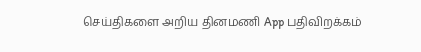செய்திகளை அறிய தினமணி App பதிவிறக்கம்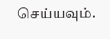செய்யவும்.